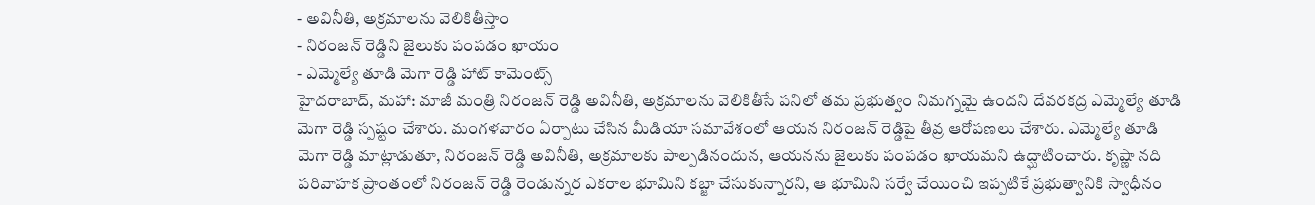- అవినీతి, అక్రమాలను వెలికితీస్తాం
- నిరంజన్ రెడ్డిని జైలుకు పంపడం ఖాయం
- ఎమ్మెల్యే తూడి మెగా రెడ్డి హాట్ కామెంట్స్
హైదరాబాద్, మహా: మాజీ మంత్రి నిరంజన్ రెడ్డి అవినీతి, అక్రమాలను వెలికితీసే పనిలో తమ ప్రభుత్వం నిమగ్నమై ఉందని దేవరకద్ర ఎమ్మెల్యే తూడి మెగా రెడ్డి స్పష్టం చేశారు. మంగళవారం ఏర్పాటు చేసిన మీడియా సమావేశంలో ఆయన నిరంజన్ రెడ్డిపై తీవ్ర ఆరోపణలు చేశారు. ఎమ్మెల్యే తూడి మెగా రెడ్డి మాట్లాడుతూ, నిరంజన్ రెడ్డి అవినీతి, అక్రమాలకు పాల్పడినందున, ఆయనను జైలుకు పంపడం ఖాయమని ఉద్ఘాటించారు. కృష్ణా నది పరివాహక ప్రాంతంలో నిరంజన్ రెడ్డి రెండున్నర ఎకరాల భూమిని కబ్జా చేసుకున్నారని, ఆ భూమిని సర్వే చేయించి ఇప్పటికే ప్రభుత్వానికి స్వాధీనం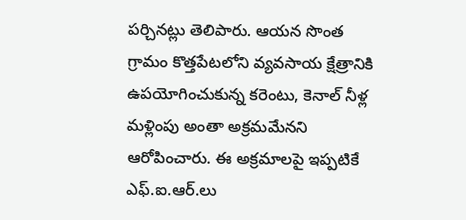పర్చినట్లు తెలిపారు. ఆయన సొంత గ్రామం కొత్తపేటలోని వ్యవసాయ క్షేత్రానికి ఉపయోగించుకున్న కరెంటు, కెనాల్ నీళ్ల మళ్లింపు అంతా అక్రమమేనని ఆరోపించారు. ఈ అక్రమాలపై ఇప్పటికే ఎఫ్.ఐ.ఆర్.లు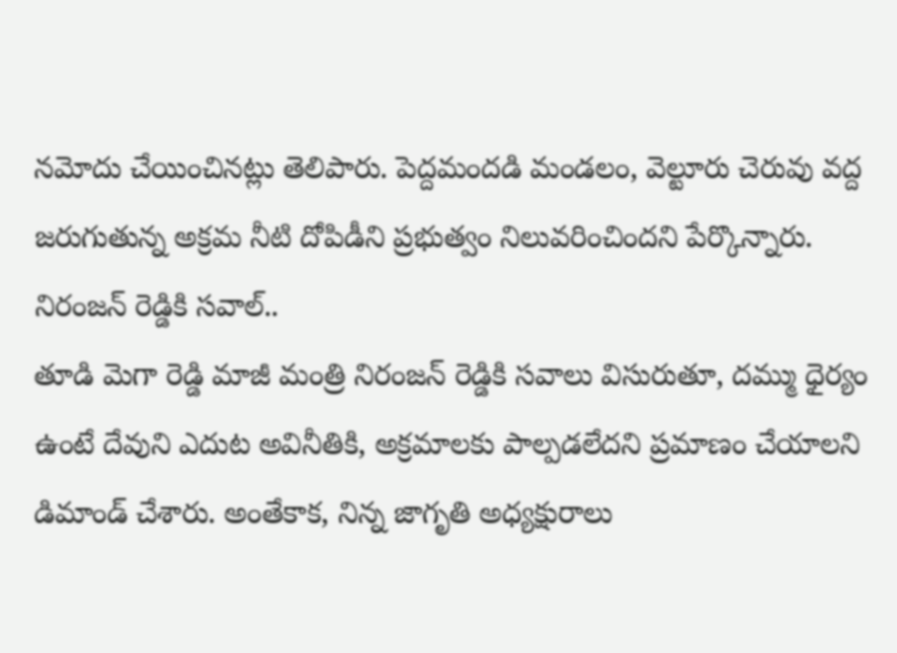నమోదు చేయించినట్లు తెలిపారు. పెద్దమందడి మండలం, వెల్టూరు చెరువు వద్ద జరుగుతున్న అక్రమ నీటి దోపిడీని ప్రభుత్వం నిలువరించిందని పేర్కొన్నారు.
నిరంజన్ రెడ్డికి సవాల్..
తూడి మెగా రెడ్డి మాజీ మంత్రి నిరంజన్ రెడ్డికి సవాలు విసురుతూ, దమ్ము ధైర్యం ఉంటే దేవుని ఎదుట అవినీతికి, అక్రమాలకు పాల్పడలేదని ప్రమాణం చేయాలని డిమాండ్ చేశారు. అంతేకాక, నిన్న జాగృతి అధ్యక్షురాలు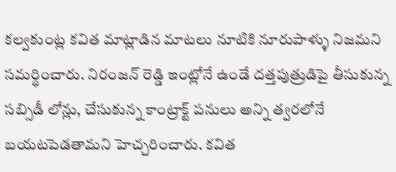కల్వకుంట్ల కవిత మాట్లాడిన మాటలు నూటికి నూరుపాళ్ళు నిజమని సమర్థించారు. నిరంజన్ రెడ్డి ఇంట్లోనే ఉండే దత్తపుత్రుడిపై తీసుకున్న సబ్సిడీ లోన్లు, చేసుకున్న కాంట్రాక్ట్ పనులు అన్ని త్వరలోనే బయటపెడతామని హెచ్చరించారు. కవిత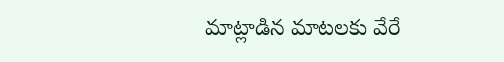మాట్లాడిన మాటలకు వేరే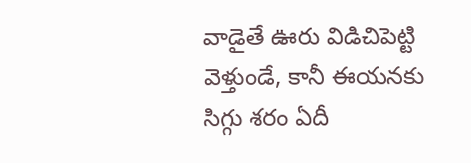వాడైతే ఊరు విడిచిపెట్టి వెళ్తుండే, కానీ ఈయనకు సిగ్గు శరం ఏదీ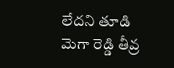లేదని తూడి మెగా రెడ్డి తీవ్ర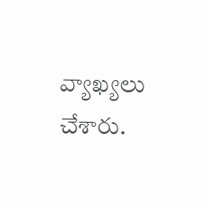వ్యాఖ్యలు చేశారు.